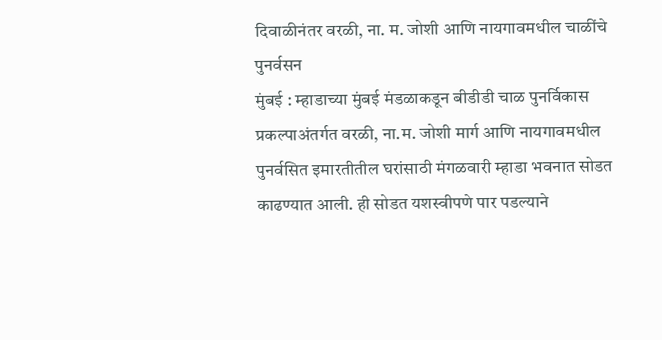दिवाळीनंतर वरळी, ना. म. जोशी आणि नायगावमधील चाळींचे पुनर्वसन
मुंबई : म्हाडाच्या मुंबई मंडळाकडून बीडीडी चाळ पुनर्विकास प्रकल्पाअंतर्गत वरळी, ना.म. जोशी मार्ग आणि नायगावमधील पुनर्वसित इमारतीतील घरांसाठी मंगळवारी म्हाडा भवनात सोडत काढण्यात आली. ही सोडत यशस्वीपणे पार पडल्याने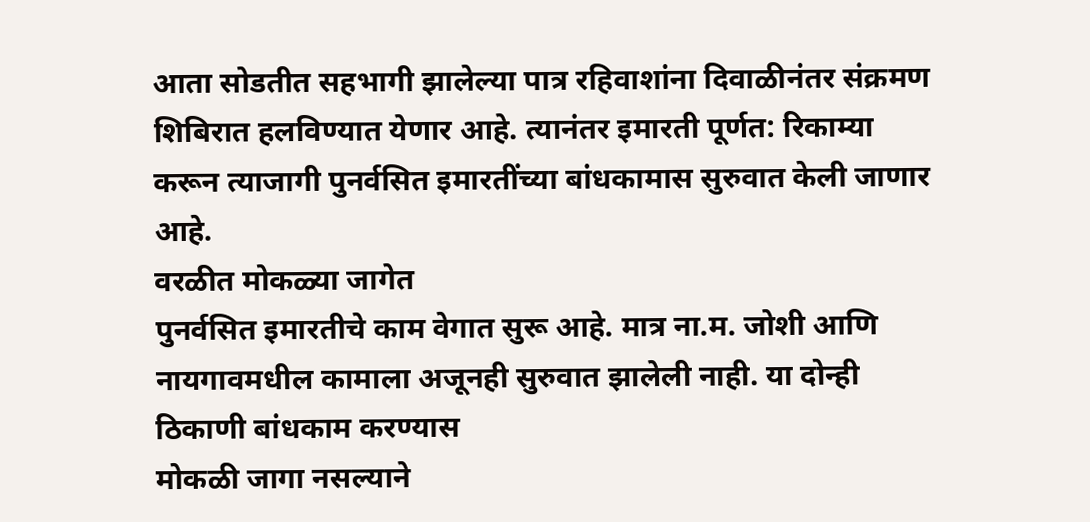आता सोडतीत सहभागी झालेल्या पात्र रहिवाशांना दिवाळीनंतर संक्रमण शिबिरात हलविण्यात येणार आहे. त्यानंतर इमारती पूर्णत: रिकाम्या करून त्याजागी पुनर्वसित इमारतींच्या बांधकामास सुरुवात केली जाणार आहे.
वरळीत मोकळ्या जागेत
पुनर्वसित इमारतीचे काम वेगात सुरू आहे. मात्र ना.म. जोशी आणि नायगावमधील कामाला अजूनही सुरुवात झालेली नाही. या दोन्ही ठिकाणी बांधकाम करण्यास
मोकळी जागा नसल्याने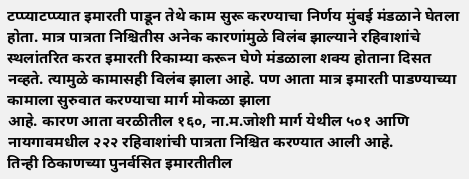टप्प्याटप्प्यात इमारती पाडून तेथे काम सुरू करण्याचा निर्णय मुंबई मंडळाने घेतला होता. मात्र पात्रता निश्चितीस अनेक कारणांमुळे विलंब झाल्याने रहिवाशांचे स्थलांतरित करत इमारती रिकाम्या करून घेणे मंडळाला शक्य होताना दिसत नव्हते. त्यामुळे कामासही विलंब झाला आहे. पण आता मात्र इमारती पाडण्याच्या कामाला सुरुवात करण्याचा मार्ग मोकळा झाला
आहे. कारण आता वरळीतील १६०, ना.म.जोशी मार्ग येथील ५०१ आणि नायगावमधील २२२ रहिवाशांची पात्रता निश्चित करण्यात आली आहे.
तिन्ही ठिकाणच्या पुनर्वसित इमारतीतील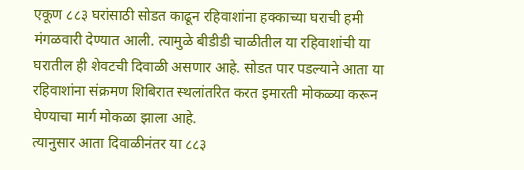एकूण ८८३ घरांसाठी सोडत काढून रहिवाशांना हक्काच्या घराची हमी मंगळवारी देण्यात आली. त्यामुळे बीडीडी चाळीतील या रहिवाशांची या घरातील ही शेवटची दिवाळी असणार आहे. सोडत पार पडल्याने आता या रहिवाशांना संक्रमण शिबिरात स्थलांतरित करत इमारती मोकळ्या करून घेण्याचा मार्ग मोकळा झाला आहे.
त्यानुसार आता दिवाळीनंतर या ८८३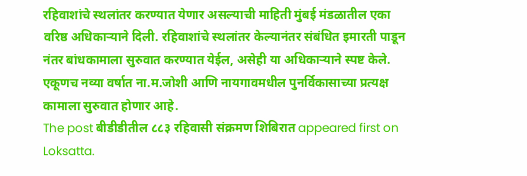रहिवाशांचे स्थलांतर करण्यात येणार असल्याची माहिती मुंबई मंडळातील एका वरिष्ठ अधिकाऱ्याने दिली. रहिवाशांचे स्थलांतर केल्यानंतर संबंधित इमारती पाडून नंतर बांधकामाला सुरुवात करण्यात येईल, असेही या अधिकाऱ्याने स्पष्ट केले. एकूणच नव्या वर्षात ना.म.जोशी आणि नायगावमधील पुनर्विकासाच्या प्रत्यक्ष कामाला सुरुवात होणार आहे.
The post बीडीडीतील ८८३ रहिवासी संक्रमण शिबिरात appeared first on Loksatta.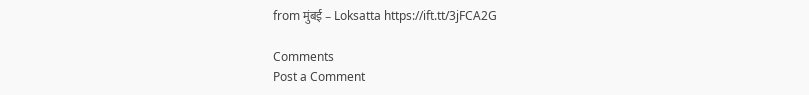from मुंबई – Loksatta https://ift.tt/3jFCA2G

Comments
Post a Comment